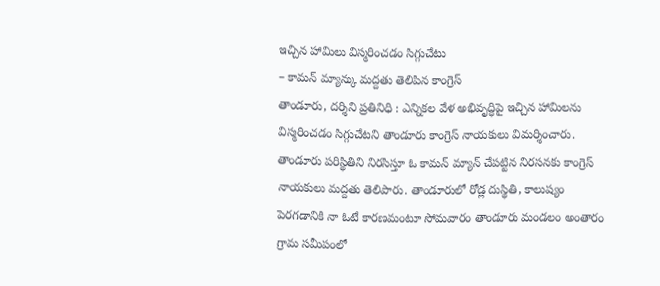ఇచ్చిన హామిలు విస్మరించడం సిగ్గుచేటు
– కామన్ మ్యాన్కు మద్దతు తెలిపిన కాంగ్రెస్
తాండూరు, దర్శిని ప్రతినిధి : ఎన్నికల వేళ అభివృద్ధిపై ఇచ్చిన హామిలను విస్మరించడం సిగ్గుచేటని తాండూరు కాంగ్రెస్ నాయకులు విమర్శించారు. తాండూరు పరిస్థితిని నిరసిస్తూ ఓ కామన్ మ్యాన్ చేపట్టిన నిరసనకు కాంగ్రెస్ నాయకులు మద్దతు తెలిపారు. తాండూరులో రోడ్ల దుస్థితి, కాలుష్యం పెరగడానికి నా ఓటే కారణమంటూ సోమవారం తాండూరు మండలం అంతారం గ్రామ సమీపంలో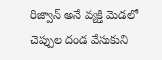రిజ్వాన్ అనే వ్యక్తి మెడలో చెప్పుల దండ వేసుకుని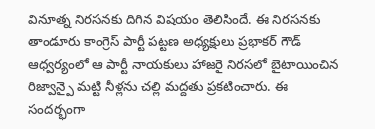వినూత్న నిరసనకు దిగిన విషయం తెలిసిందే. ఈ నిరసనకు తాండూరు కాంగ్రెస్ పార్టీ పట్టణ అధ్యక్షులు ప్రభాకర్ గౌడ్ ఆధ్వర్యంలో ఆ పార్టీ నాయకులు హాజరై నిరసలో బైటాయించిన రిజ్వాన్పై మట్టి నీళ్లను చల్లి మద్దతు ప్రకటించారు. ఈ సందర్భంగా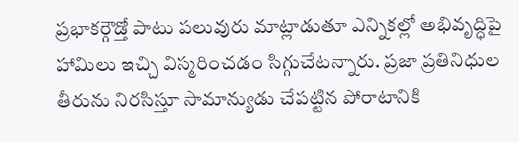ప్రభాకర్గౌడ్తో పాటు పలువురు మాట్లాడుతూ ఎన్నికల్లో అభివృద్ధిపై హామిలు ఇచ్చి విస్మరించడం సిగ్గుచేటన్నారు. ప్రజా ప్రతినిధుల తీరును నిరసిస్తూ సామాన్యుడు చేపట్టిన పోరాటానికి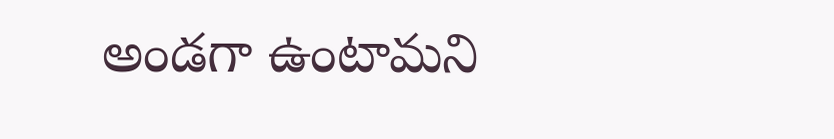అండగా ఉంటామని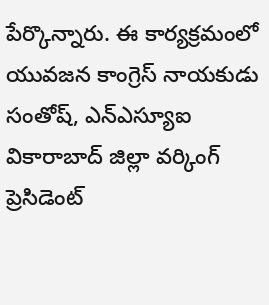పేర్కొన్నారు. ఈ కార్యక్రమంలో యువజన కాంగ్రెస్ నాయకుడు సంతోష్, ఎన్ఎస్యూఐ వికారాబాద్ జిల్లా వర్కింగ్ ప్రెసిడెంట్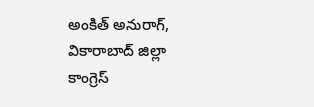అంకిత్ అనురాగ్, వికారాబాద్ జిల్లా కాంగ్రెస్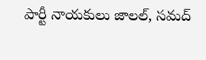పార్టీ నాయకులు జాలల్, సమద్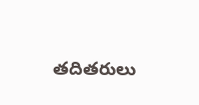తదితరులు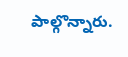పాల్గొన్నారు.